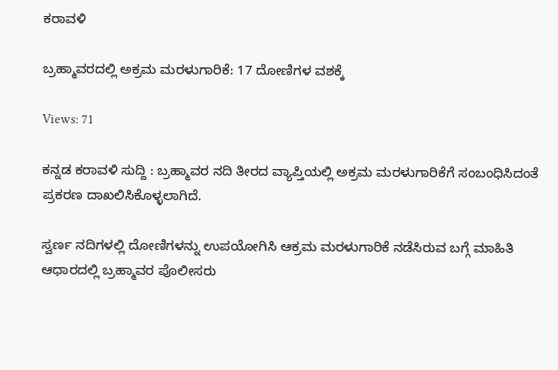ಕರಾವಳಿ

ಬ್ರಹ್ಮಾವರದಲ್ಲಿ ಅಕ್ರಮ ಮರಳುಗಾರಿಕೆ: 17 ದೋಣಿಗಳ ವಶಕ್ಕೆ

Views: 71

ಕನ್ನಡ ಕರಾವಳಿ ಸುದ್ದಿ : ಬ್ರಹ್ಮಾವರ ನದಿ ತೀರದ ವ್ಯಾಪ್ತಿಯಲ್ಲಿ ಅಕ್ರಮ ಮರಳುಗಾರಿಕೆಗೆ ಸಂಬಂಧಿಸಿದಂತೆ ಪ್ರಕರಣ ದಾಖಲಿಸಿಕೊಳ್ಳಲಾಗಿದೆ.

ಸ್ವರ್ಣ ನದಿಗಳಲ್ಲಿ ದೋಣಿಗಳನ್ನು ಉಪಯೋಗಿಸಿ ಆಕ್ರಮ ಮರಳುಗಾರಿಕೆ ನಡೆಸಿರುವ ಬಗ್ಗೆ ಮಾಹಿತಿ ಆಧಾರದಲ್ಲಿ ಬ್ರಹ್ಮಾವರ ಪೊಲೀಸರು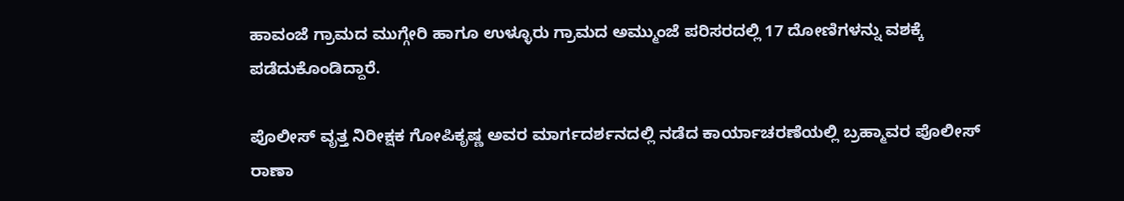ಹಾವಂಜೆ ಗ್ರಾಮದ ಮುಗ್ಗೇರಿ ಹಾಗೂ ಉಳ್ಳೂರು ಗ್ರಾಮದ ಅಮ್ಮುಂಜೆ ಪರಿಸರದಲ್ಲಿ 17 ದೋಣಿಗಳನ್ನು ವಶಕ್ಕೆ ಪಡೆದುಕೊಂಡಿದ್ದಾರೆ.

ಪೊಲೀಸ್ ವೃತ್ತ ನಿರೀಕ್ಷಕ ಗೋಪಿಕೃಷ್ಣ ಅವರ ಮಾರ್ಗದರ್ಶನದಲ್ಲಿ ನಡೆದ ಕಾರ್ಯಾಚರಣೆಯಲ್ಲಿ ಬ್ರಹ್ಮಾವರ ಪೊಲೀಸ್ ರಾಣಾ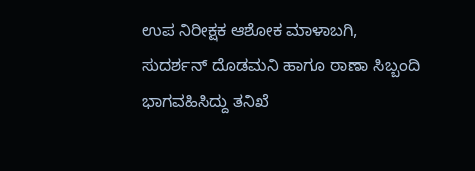ಉಪ ನಿರೀಕ್ಷಕ ಆಶೋಕ ಮಾಳಾಬಗಿ, ಸುದರ್ಶನ್ ದೊಡಮನಿ ಹಾಗೂ ಠಾಣಾ ಸಿಬ್ಬಂದಿ ಭಾಗವಹಿಸಿದ್ದು ತನಿಖೆ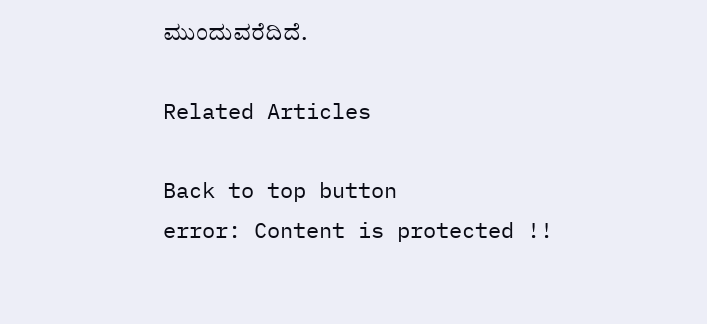ಮುಂದುವರೆದಿದೆ.

Related Articles

Back to top button
error: Content is protected !!